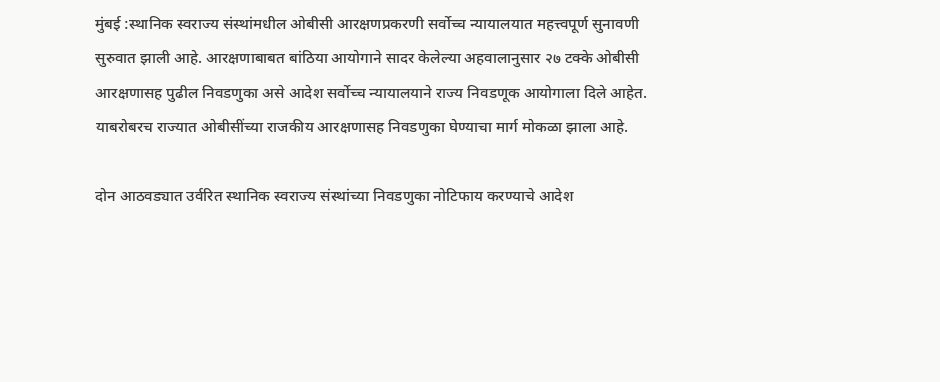मुंबई :स्थानिक स्वराज्य संस्थांमधील ओबीसी आरक्षणप्रकरणी सर्वोच्च न्यायालयात महत्त्वपूर्ण सुनावणी सुरुवात झाली आहे. आरक्षणाबाबत बांठिया आयोगाने सादर केलेल्या अहवालानुसार २७ टक्के ओबीसी आरक्षणासह पुढील निवडणुका असे आदेश सर्वोच्च न्यायालयाने राज्य निवडणूक आयोगाला दिले आहेत. याबरोबरच राज्यात ओबीसींच्या राजकीय आरक्षणासह निवडणुका घेण्याचा मार्ग मोकळा झाला आहे.

दोन आठवड्यात उर्वरित स्थानिक स्वराज्य संस्थांच्या निवडणुका नोटिफाय करण्याचे आदेश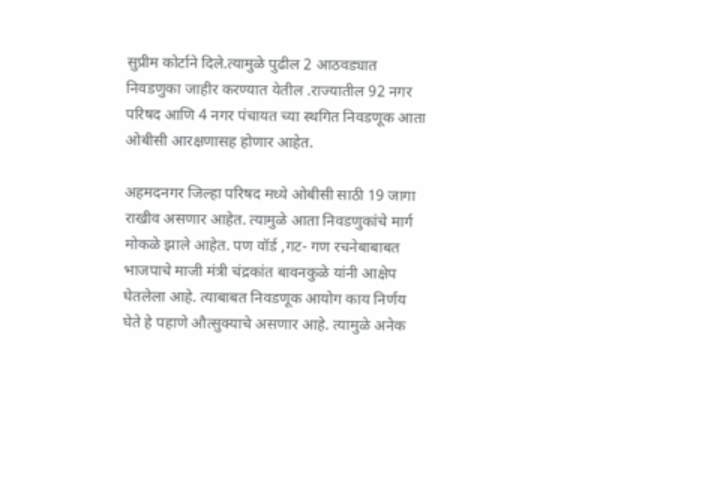सुप्रीम कोर्टाने दिले.त्यामुळे पुढील 2 आठवड्यात निवडणुका जाहीर करण्यात येतील .राज्यातील 92 नगर परिषद आणि 4 नगर पंचायत च्या स्थगित निवडणूक आता ओबीसी आरक्षणासह होणार आहेत.

अहमदनगर जिल्हा परिषद मध्ये ओबीसी साठी 19 जागा राखीव असणार आहेत. त्यामुळे आता निवडणुकांचे मार्ग मोकळे झाले आहेत. पण वॉर्ड ,गट- गण रचनेबाबाबत भाजपाचे माजी मंत्री चंद्रकांत बावनकुळे यांनी आक्षेप घेतलेला आहे. त्याबाबत निवडणूक आयोग काय निर्णय घेते हे पहाणे औत्सुक्याचे असणार आहे. त्यामुळे अनेक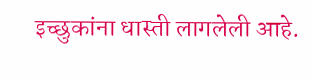इच्छुकांना धास्ती लागलेली आहे.